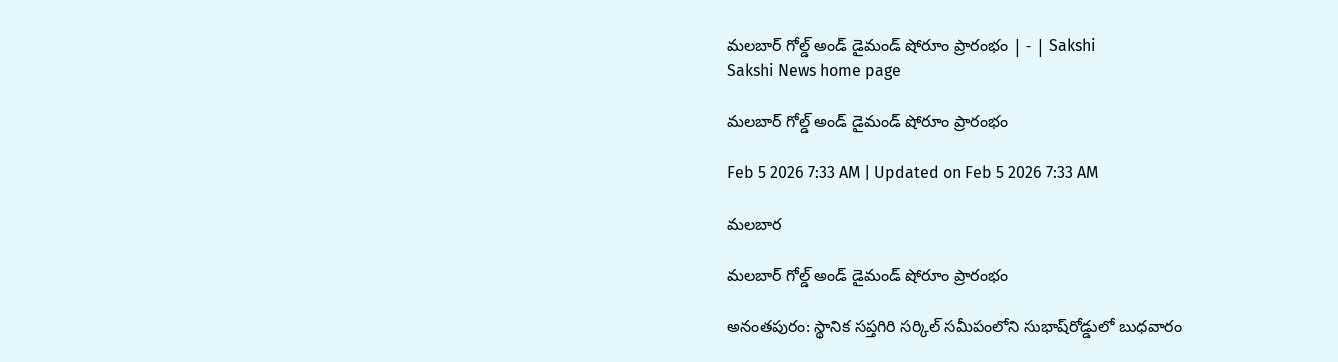మలబార్‌ గోల్డ్‌ అండ్‌ డైమండ్‌ షోరూం ప్రారంభం | - | Sakshi
Sakshi News home page

మలబార్‌ గోల్డ్‌ అండ్‌ డైమండ్‌ షోరూం ప్రారంభం

Feb 5 2026 7:33 AM | Updated on Feb 5 2026 7:33 AM

మలబార

మలబార్‌ గోల్డ్‌ అండ్‌ డైమండ్‌ షోరూం ప్రారంభం

అనంతపురం: స్థానిక సప్తగిరి సర్కిల్‌ సమీపంలోని సుభాష్‌రోడ్డులో బుధవారం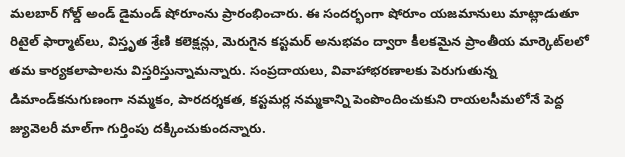మలబార్‌ గోల్డ్‌ అండ్‌ డైమండ్‌ షోరూంను ప్రారంభించారు. ఈ సందర్భంగా షోరూం యజమానులు మాట్లాడుతూ రిటైల్‌ ఫార్మాట్‌లు, విస్తృత శ్రేణి కలెక్షన్లు, మెరుగైన కస్టమర్‌ అనుభవం ద్వారా కీలకమైన ప్రాంతీయ మార్కెట్‌లలో తమ కార్యకలాపాలను విస్తరిస్తున్నామన్నారు. సంప్రదాయలు, వివాహాభరణాలకు పెరుగుతున్న డిమాండ్‌కనుగుణంగా నమ్మకం, పారదర్శకత, కస్టమర్ల నమ్మకాన్ని పెంపొందించుకుని రాయలసీమలోనే పెద్ద జ్యువెలరీ మాల్‌గా గుర్తింపు దక్కించుకుందన్నారు.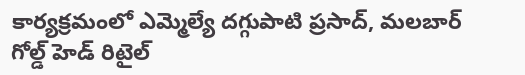కార్యక్రమంలో ఎమ్మెల్యే దగ్గుపాటి ప్రసాద్‌, మలబార్‌ గోల్డ్‌ హెడ్‌ రిటైల్‌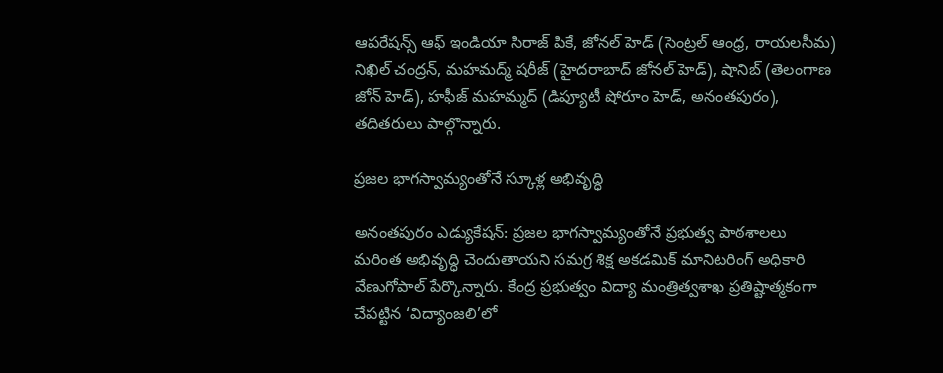ఆపరేషన్స్‌ ఆఫ్‌ ఇండియా సిరాజ్‌ పికే, జోనల్‌ హెడ్‌ (సెంట్రల్‌ ఆంధ్ర, రాయలసీమ) నిఖిల్‌ చంద్రన్‌, మహమద్మ్‌ షరీజ్‌ (హైదరాబాద్‌ జోనల్‌ హెడ్‌), షానిబ్‌ (తెలంగాణ జోన్‌ హెడ్‌), హఫీజ్‌ మహమ్మద్‌ (డిప్యూటీ షోరూం హెడ్‌, అనంతపురం), తదితరులు పాల్గొన్నారు.

ప్రజల భాగస్వామ్యంతోనే స్కూళ్ల అభివృద్ధి

అనంతపురం ఎడ్యుకేషన్‌: ప్రజల భాగస్వామ్యంతోనే ప్రభుత్వ పాఠశాలలు మరింత అభివృద్ధి చెందుతాయని సమగ్ర శిక్ష అకడమిక్‌ మానిటరింగ్‌ అధికారి వేణుగోపాల్‌ పేర్కొన్నారు. కేంద్ర ప్రభుత్వం విద్యా మంత్రిత్వశాఖ ప్రతిష్టాత్మకంగా చేపట్టిన ‘విద్యాంజలి’లో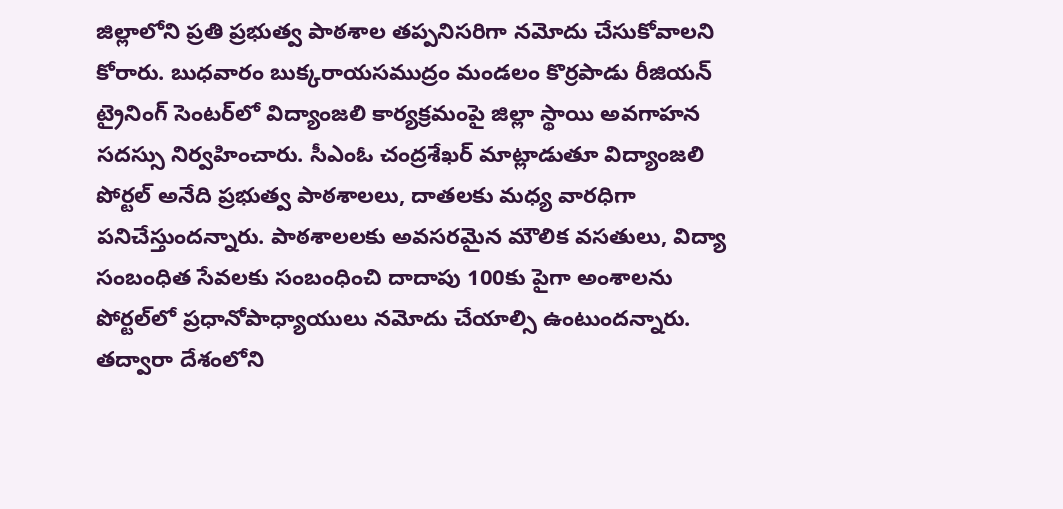జిల్లాలోని ప్రతి ప్రభుత్వ పాఠశాల తప్పనిసరిగా నమోదు చేసుకోవాలని కోరారు. బుధవారం బుక్కరాయసముద్రం మండలం కొర్రపాడు రీజియన్‌ ట్రైనింగ్‌ సెంటర్‌లో విద్యాంజలి కార్యక్రమంపై జిల్లా స్థాయి అవగాహన సదస్సు నిర్వహించారు. సీఎంఓ చంద్రశేఖర్‌ మాట్లాడుతూ విద్యాంజలి పోర్టల్‌ అనేది ప్రభుత్వ పాఠశాలలు, దాతలకు మధ్య వారధిగా పనిచేస్తుందన్నారు. పాఠశాలలకు అవసరమైన మౌలిక వసతులు, విద్యా సంబంధిత సేవలకు సంబంధించి దాదాపు 100కు పైగా అంశాలను పోర్టల్‌లో ప్రధానోపాధ్యాయులు నమోదు చేయాల్సి ఉంటుందన్నారు. తద్వారా దేశంలోని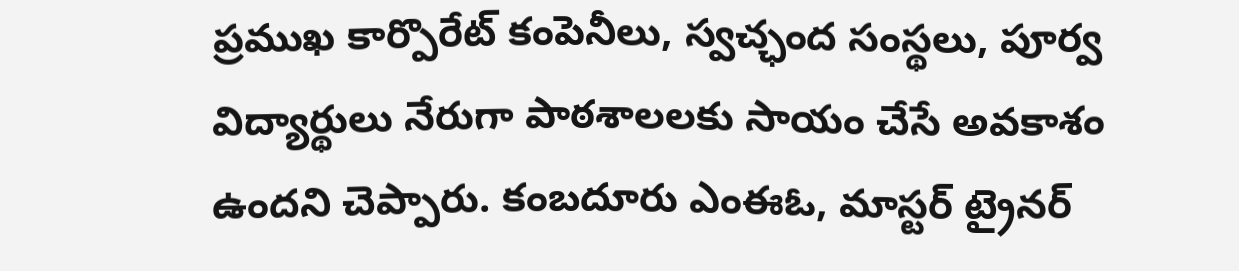ప్రముఖ కార్పొరేట్‌ కంపెనీలు, స్వచ్ఛంద సంస్థలు, పూర్వ విద్యార్థులు నేరుగా పాఠశాలలకు సాయం చేసే అవకాశం ఉందని చెప్పారు. కంబదూరు ఎంఈఓ, మాస్టర్‌ ట్రైనర్‌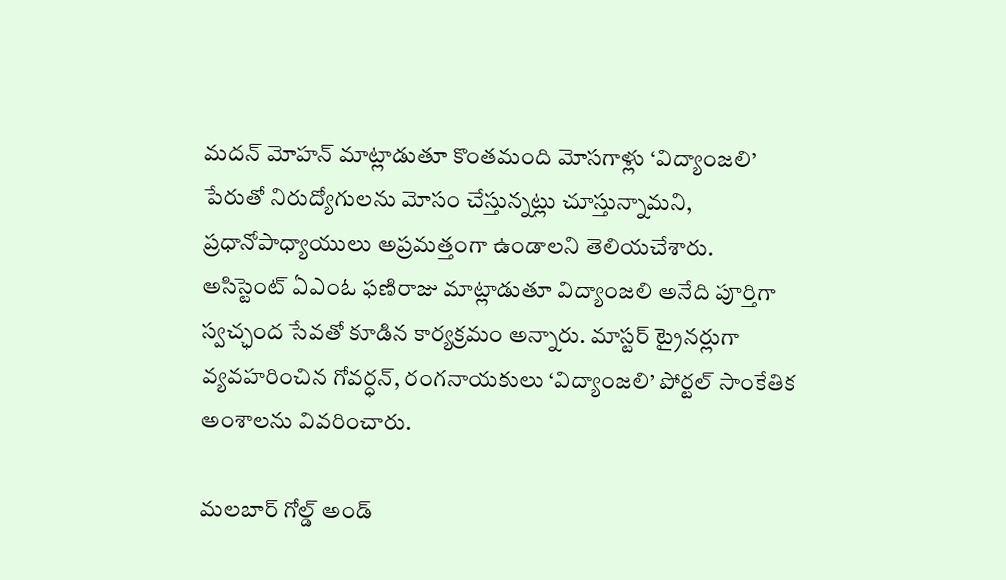మదన్‌ మోహన్‌ మాట్లాడుతూ కొంతమంది మోసగాళ్లు ‘విద్యాంజలి’ పేరుతో నిరుద్యోగులను మోసం చేస్తున్నట్లు చూస్తున్నామని, ప్రధానోపాధ్యాయులు అప్రమత్తంగా ఉండాలని తెలియచేశారు. అసిస్టెంట్‌ ఏఎంఓ ఫణిరాజు మాట్లాడుతూ విద్యాంజలి అనేది పూర్తిగా స్వచ్ఛంద సేవతో కూడిన కార్యక్రమం అన్నారు. మాస్టర్‌ ట్రైనర్లుగా వ్యవహరించిన గోవర్ధన్‌, రంగనాయకులు ‘విద్యాంజలి’ పోర్టల్‌ సాంకేతిక అంశాలను వివరించారు.

మలబార్‌ గోల్డ్‌ అండ్‌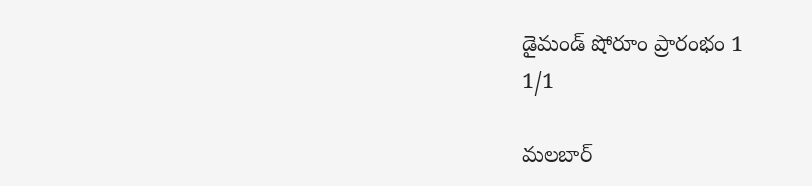డైమండ్‌ షోరూం ప్రారంభం 1
1/1

మలబార్‌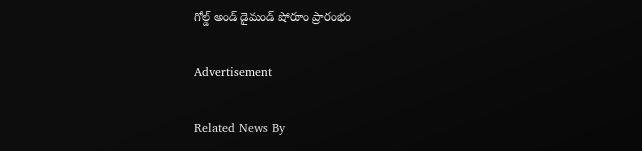గోల్డ్‌ అండ్‌ డైమండ్‌ షోరూం ప్రారంభం

Advertisement

Related News By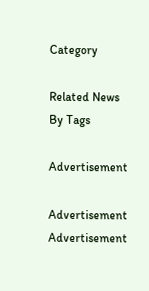Category

Related News By Tags

Advertisement

Advertisement
Advertisement